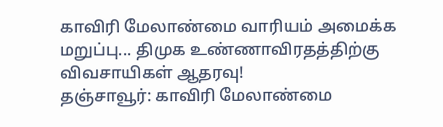காவிரி மேலாண்மை வாரியம் அமைக்க மறுப்பு... திமுக உண்ணாவிரதத்திற்கு விவசாயிகள் ஆதரவு!
தஞ்சாவூர்: காவிரி மேலாண்மை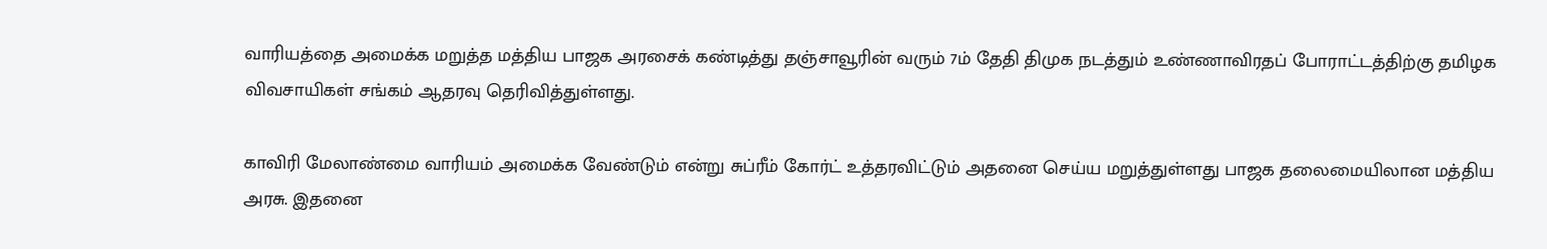வாரியத்தை அமைக்க மறுத்த மத்திய பாஜக அரசைக் கண்டித்து தஞ்சாவூரின் வரும் 7ம் தேதி திமுக நடத்தும் உண்ணாவிரதப் போராட்டத்திற்கு தமிழக விவசாயிகள் சங்கம் ஆதரவு தெரிவித்துள்ளது.

காவிரி மேலாண்மை வாரியம் அமைக்க வேண்டும் என்று சுப்ரீம் கோர்ட் உத்தரவிட்டும் அதனை செய்ய மறுத்துள்ளது பாஜக தலைமையிலான மத்திய அரசு. இதனை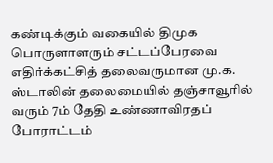கண்டிக்கும் வகையில் திமுக பொருளாளரும் சட்டப்பேரவை எதிர்க்கட்சித் தலைவருமான மு.க. ஸ்டாலின் தலைமையில் தஞ்சாவூரில் வரும் 7ம் தேதி உண்ணாவிரதப் போராட்டம்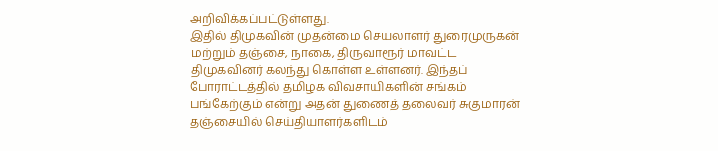அறிவிக்கப்பட்டுள்ளது.
இதில் திமுகவின் முதன்மை செயலாளர் துரைமுருகன் மற்றும் தஞ்சை, நாகை, திருவாரூர் மாவட்ட திமுகவினர் கலந்து கொள்ள உள்ளனர். இந்தப் போராட்டத்தில் தமிழக விவசாயிகளின் சங்கம் பங்கேற்கும் என்று அதன் துணைத் தலைவர் சுகுமாரன் தஞ்சையில் செய்தியாளர்களிடம்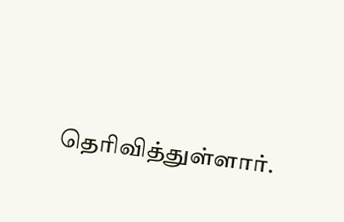தெரிவித்துள்ளார்.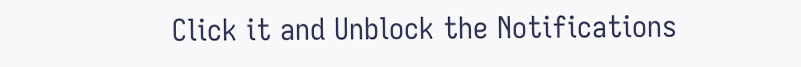Click it and Unblock the Notifications